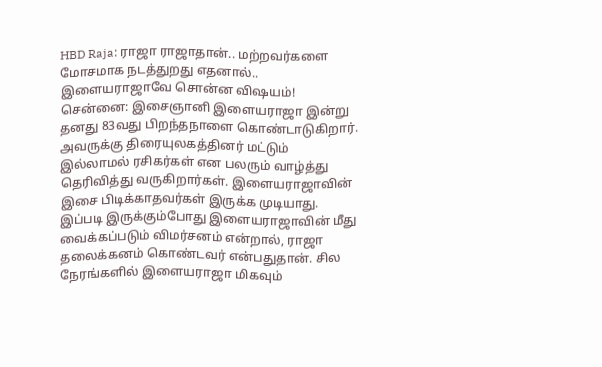HBD Raja: ராஜா ராஜாதான்.. மற்றவர்களை மோசமாக நடத்துறது எதனால்.. இளையராஜாவே சொன்ன விஷயம்!
சென்னை: இசைஞானி இளையராஜா இன்று தனது 83வது பிறந்தநாளை கொண்டாடுகிறார். அவருக்கு திரையுலகத்தினர் மட்டும் இல்லாமல் ரசிகர்கள் என பலரும் வாழ்த்து தெரிவித்து வருகிறார்கள். இளையராஜாவின் இசை பிடிக்காதவர்கள் இருக்க முடியாது. இப்படி இருக்கும்போது இளையராஜாவின் மீது வைக்கப்படும் விமர்சனம் என்றால், ராஜா தலைக்கனம் கொண்டவர் என்பதுதான். சில நேரங்களில் இளையராஜா மிகவும்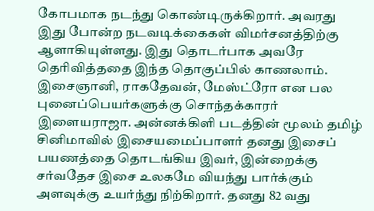கோபமாக நடந்து கொண்டிருக்கிறார். அவரது இது போன்ற நடவடிக்கைகள் விமர்சனத்திற்கு ஆளாகியுள்ளது. இது தொடர்பாக அவரே தெரிவித்ததை இந்த தொகுப்பில் காணலாம்.
இசைஞானி, ராகதேவன், மேஸ்ட்ரோ என பல புனைப்பெயர்களுக்கு சொந்தக்காரர் இளையராஜா. அன்னக்கிளி படத்தின் மூலம் தமிழ் சினிமாவில் இசையமைப்பாளர் தனது இசைப் பயணத்தை தொடங்கிய இவர், இன்றைக்கு சர்வதேச இசை உலகமே வியந்து பார்க்கும் அளவுக்கு உயர்ந்து நிற்கிறார். தனது 82 வது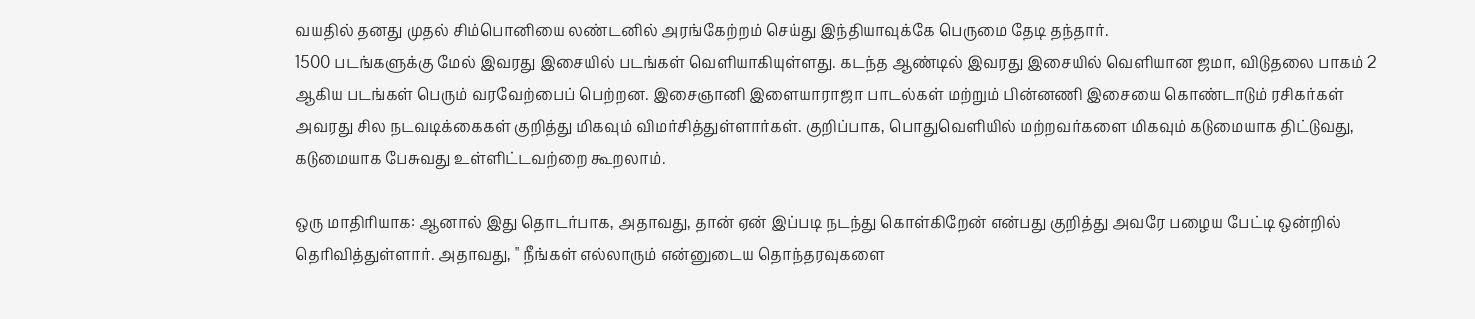வயதில் தனது முதல் சிம்பொனியை லண்டனில் அரங்கேற்றம் செய்து இந்தியாவுக்கே பெருமை தேடி தந்தார்.
1500 படங்களுக்கு மேல் இவரது இசையில் படங்கள் வெளியாகியுள்ளது. கடந்த ஆண்டில் இவரது இசையில் வெளியான ஜமா, விடுதலை பாகம் 2 ஆகிய படங்கள் பெரும் வரவேற்பைப் பெற்றன. இசைஞானி இளையாராஜா பாடல்கள் மற்றும் பின்னணி இசையை கொண்டாடும் ரசிகர்கள் அவரது சில நடவடிக்கைகள் குறித்து மிகவும் விமர்சித்துள்ளார்கள். குறிப்பாக, பொதுவெளியில் மற்றவர்களை மிகவும் கடுமையாக திட்டுவது, கடுமையாக பேசுவது உள்ளிட்டவற்றை கூறலாம்.

ஒரு மாதிரியாக: ஆனால் இது தொடர்பாக, அதாவது, தான் ஏன் இப்படி நடந்து கொள்கிறேன் என்பது குறித்து அவரே பழைய பேட்டி ஒன்றில் தெரிவித்துள்ளார். அதாவது, " நீங்கள் எல்லாரும் என்னுடைய தொந்தரவுகளை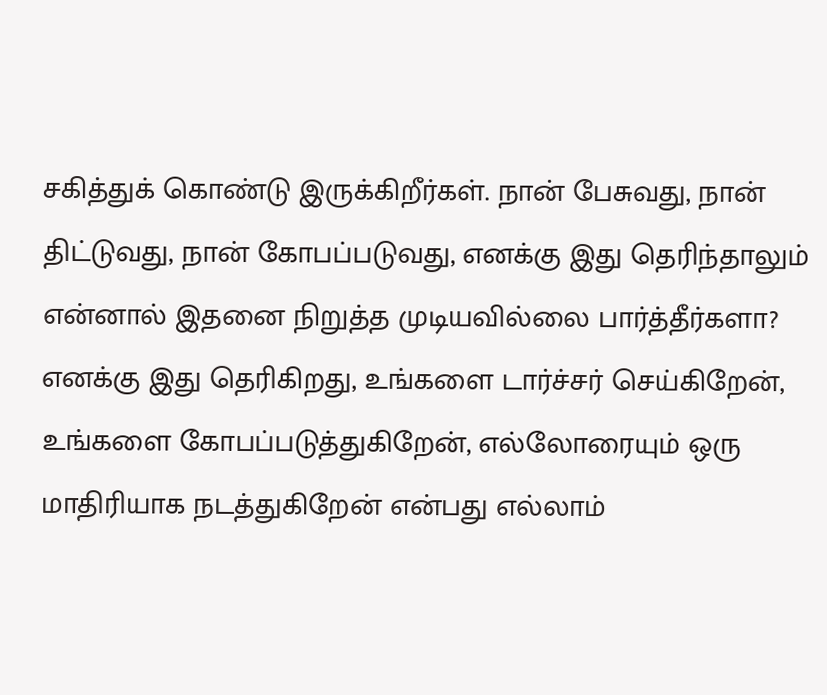சகித்துக் கொண்டு இருக்கிறீர்கள். நான் பேசுவது, நான் திட்டுவது, நான் கோபப்படுவது, எனக்கு இது தெரிந்தாலும் என்னால் இதனை நிறுத்த முடியவில்லை பார்த்தீர்களா? எனக்கு இது தெரிகிறது, உங்களை டார்ச்சர் செய்கிறேன், உங்களை கோபப்படுத்துகிறேன், எல்லோரையும் ஒரு மாதிரியாக நடத்துகிறேன் என்பது எல்லாம்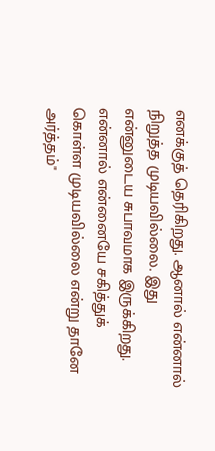எனக்குத் தெரிகிறது. ஆனால் என்னால் நிறுத்த முடியவில்லை. இது என்னுடைய சுபாவமாக இருக்கிறது. என்னால் என்னையே சகித்துக் கொள்ள முடியவில்லை என்று தானே அர்த்தம்"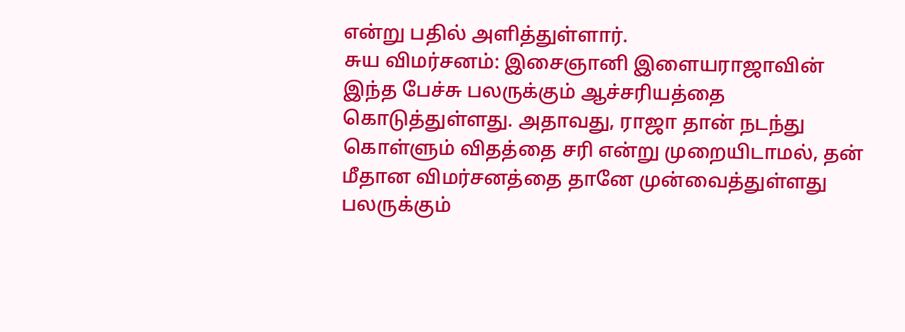என்று பதில் அளித்துள்ளார்.
சுய விமர்சனம்: இசைஞானி இளையராஜாவின் இந்த பேச்சு பலருக்கும் ஆச்சரியத்தை கொடுத்துள்ளது. அதாவது, ராஜா தான் நடந்து கொள்ளும் விதத்தை சரி என்று முறையிடாமல், தன் மீதான விமர்சனத்தை தானே முன்வைத்துள்ளது பலருக்கும்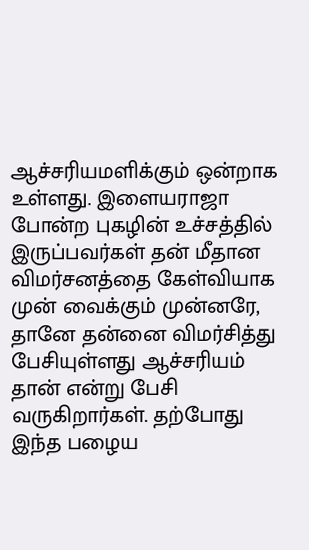ஆச்சரியமளிக்கும் ஒன்றாக உள்ளது. இளையராஜா போன்ற புகழின் உச்சத்தில் இருப்பவர்கள் தன் மீதான விமர்சனத்தை கேள்வியாக முன் வைக்கும் முன்னரே, தானே தன்னை விமர்சித்து பேசியுள்ளது ஆச்சரியம் தான் என்று பேசி வருகிறார்கள். தற்போது இந்த பழைய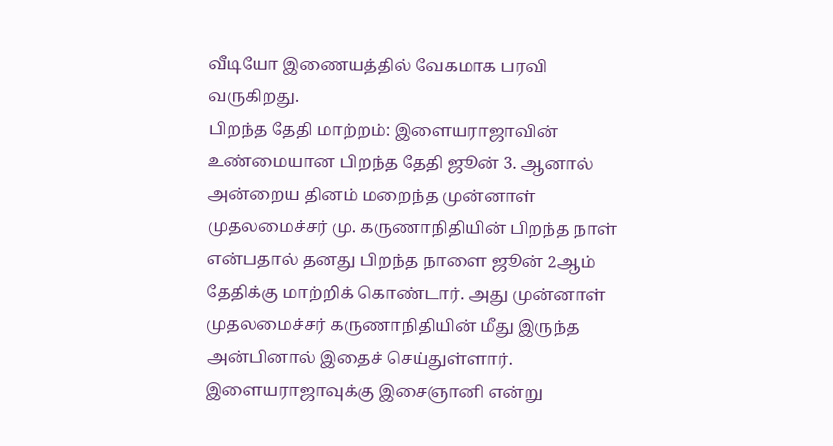வீடியோ இணையத்தில் வேகமாக பரவி வருகிறது.
பிறந்த தேதி மாற்றம்: இளையராஜாவின் உண்மையான பிறந்த தேதி ஜூன் 3. ஆனால் அன்றைய தினம் மறைந்த முன்னாள் முதலமைச்சர் மு. கருணாநிதியின் பிறந்த நாள் என்பதால் தனது பிறந்த நாளை ஜூன் 2ஆம் தேதிக்கு மாற்றிக் கொண்டார். அது முன்னாள் முதலமைச்சர் கருணாநிதியின் மீது இருந்த அன்பினால் இதைச் செய்துள்ளார். இளையராஜாவுக்கு இசைஞானி என்று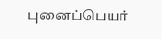புனைப்பெயர்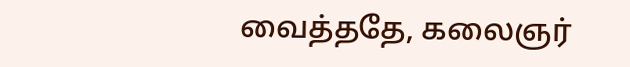வைத்ததே, கலைஞர்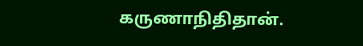கருணாநிதிதான்.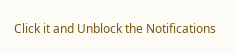Click it and Unblock the Notifications